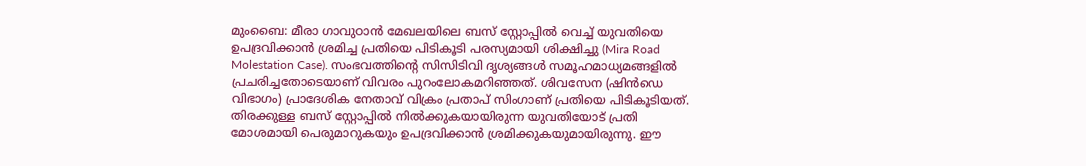മുംബൈ: മീരാ ഗാവുഠാൻ മേഖലയിലെ ബസ് സ്റ്റോപ്പിൽ വെച്ച് യുവതിയെ ഉപദ്രവിക്കാൻ ശ്രമിച്ച പ്രതിയെ പിടികൂടി പരസ്യമായി ശിക്ഷിച്ചു (Mira Road Molestation Case). സംഭവത്തിന്റെ സിസിടിവി ദൃശ്യങ്ങൾ സമൂഹമാധ്യമങ്ങളിൽ പ്രചരിച്ചതോടെയാണ് വിവരം പുറംലോകമറിഞ്ഞത്. ശിവസേന (ഷിൻഡെ വിഭാഗം) പ്രാദേശിക നേതാവ് വിക്രം പ്രതാപ് സിംഗാണ് പ്രതിയെ പിടികൂടിയത്. തിരക്കുള്ള ബസ് സ്റ്റോപ്പിൽ നിൽക്കുകയായിരുന്ന യുവതിയോട് പ്രതി മോശമായി പെരുമാറുകയും ഉപദ്രവിക്കാൻ ശ്രമിക്കുകയുമായിരുന്നു. ഈ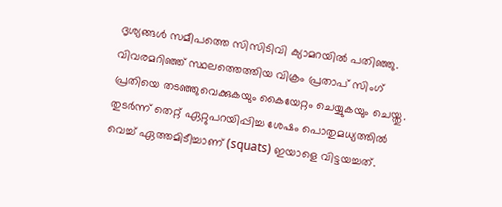ദൃശ്യങ്ങൾ സമീപത്തെ സിസിടിവി ക്യാമറയിൽ പതിഞ്ഞു.
വിവരമറിഞ്ഞ് സ്ഥലത്തെത്തിയ വിക്രം പ്രതാപ് സിംഗ് പ്രതിയെ തടഞ്ഞുവെക്കുകയും കൈയേറ്റം ചെയ്യുകയും ചെയ്തു. തുടർന്ന് തെറ്റ് ഏറ്റുപറയിപ്പിച്ച ശേഷം പൊതുമധ്യത്തിൽ വെച്ച് ഏത്തമിടീച്ചാണ് (squats) ഇയാളെ വിട്ടയച്ചത്.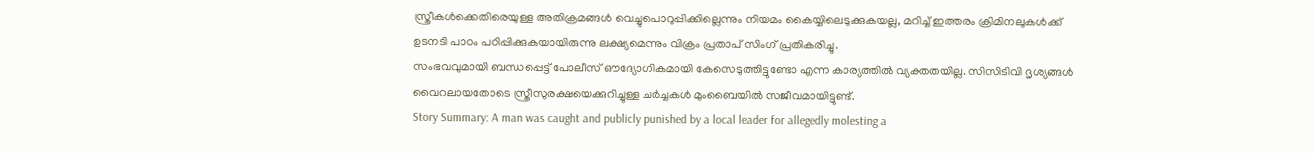സ്ത്രീകൾക്കെതിരെയുള്ള അതിക്രമങ്ങൾ വെച്ചുപൊറുപ്പിക്കില്ലെന്നും നിയമം കൈയ്യിലെടുക്കുകയല്ല, മറിച്ച് ഇത്തരം ക്രിമിനലുകൾക്ക് ഉടനടി പാഠം പഠിപ്പിക്കുകയായിരുന്നു ലക്ഷ്യമെന്നും വിക്രം പ്രതാപ് സിംഗ് പ്രതികരിച്ചു.
സംഭവവുമായി ബന്ധപ്പെട്ട് പോലീസ് ഔദ്യോഗികമായി കേസെടുത്തിട്ടുണ്ടോ എന്ന കാര്യത്തിൽ വ്യക്തതയില്ല. സിസിടിവി ദൃശ്യങ്ങൾ വൈറലായതോടെ സ്ത്രീസുരക്ഷയെക്കുറിച്ചുള്ള ചർച്ചകൾ മുംബൈയിൽ സജീവമായിട്ടുണ്ട്.
Story Summary: A man was caught and publicly punished by a local leader for allegedly molesting a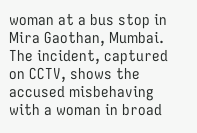woman at a bus stop in Mira Gaothan, Mumbai. The incident, captured on CCTV, shows the accused misbehaving with a woman in broad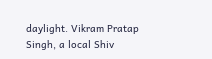daylight. Vikram Pratap Singh, a local Shiv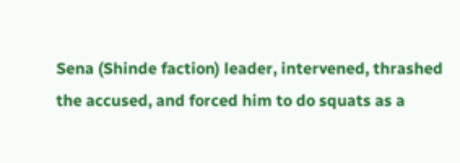Sena (Shinde faction) leader, intervened, thrashed the accused, and forced him to do squats as a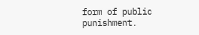form of public punishment.